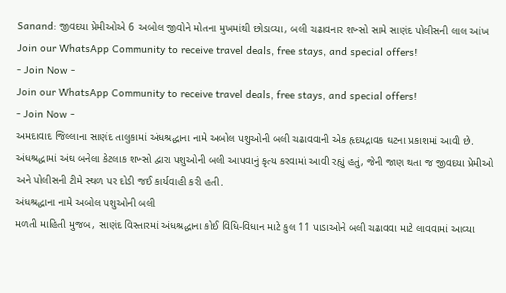Sanand: જીવદયા પ્રેમીઓએ 6 અબોલ જીવોને મોતના મુખમાંથી છોડાવ્યા, બલી ચઢાવનાર શખ્સો સામે સાણંદ પોલીસની લાલ આંખ
Join our WhatsApp Community to receive travel deals, free stays, and special offers!
- Join Now -
Join our WhatsApp Community to receive travel deals, free stays, and special offers!
- Join Now -
અમદાવાદ જિલ્લાના સાણંદ તાલુકામાં અંધશ્રદ્ધાના નામે અબોલ પશુઓની બલી ચઢાવવાની એક હૃદયદ્રાવક ઘટના પ્રકાશમાં આવી છે. અંધશ્રદ્ધામાં અંઘ બનેલા કેટલાક શખ્સો દ્વારા પશુઓની બલી આપવાનું કૃત્ય કરવામાં આવી રહ્યું હતું, જેની જાણ થતા જ જીવદયા પ્રેમીઓ અને પોલીસની ટીમે સ્થળ પર દોડી જઈ કાર્યવાહી કરી હતી.
અંધશ્રદ્ધાના નામે અબોલ પશુઓની બલી
મળતી માહિતી મુજબ, સાણંદ વિસ્તારમાં અંધશ્રદ્ધાના કોઈ વિધિ-વિધાન માટે કુલ 11 પાડાઓને બલી ચઢાવવા માટે લાવવામાં આવ્યા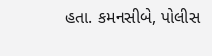હતા. કમનસીબે, પોલીસ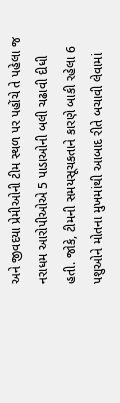અને જીવદયા પ્રેમીઓની ટીમ સ્થળ પર પહોંચે તે પહેલા જ નરાધમ આરોપીઓએ 5 પાડાઓની બલી ચઢાવી દીધી હતી. જોકે, ટીમની સમયસૂચકતાને કારણે બાકી રહેલા 6 પશુઓને મોતના મુખમાંથી આબાદ રીતે બચાવી લેવામાં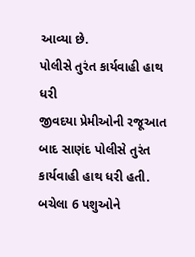આવ્યા છે.
પોલીસે તુરંત કાર્યવાહી હાથ ધરી
જીવદયા પ્રેમીઓની રજૂઆત બાદ સાણંદ પોલીસે તુરંત કાર્યવાહી હાથ ધરી હતી. બચેલા 6 પશુઓને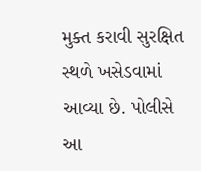મુક્ત કરાવી સુરક્ષિત સ્થળે ખસેડવામાં આવ્યા છે. પોલીસે આ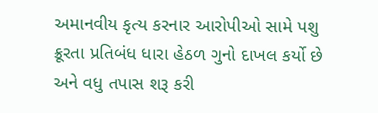અમાનવીય કૃત્ય કરનાર આરોપીઓ સામે પશુ ક્રૂરતા પ્રતિબંધ ધારા હેઠળ ગુનો દાખલ કર્યો છે અને વધુ તપાસ શરૂ કરી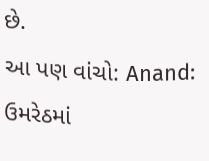છે.
આ પણ વાંચો: Anand: ઉમરેઠમાં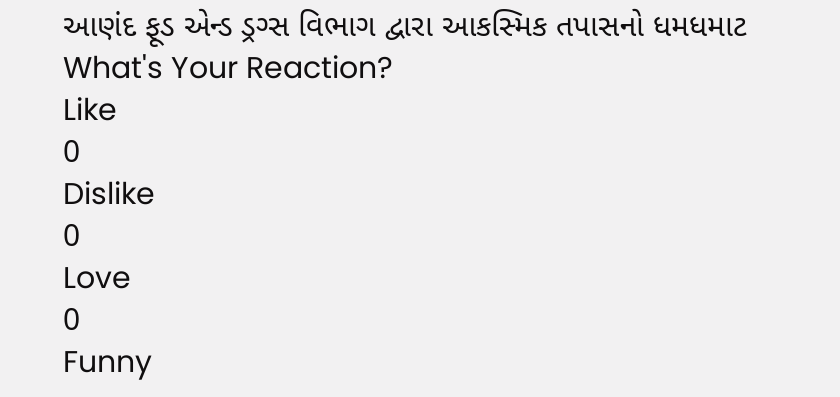આણંદ ફૂડ એન્ડ ડ્રગ્સ વિભાગ દ્વારા આકસ્મિક તપાસનો ધમધમાટ
What's Your Reaction?
Like
0
Dislike
0
Love
0
Funny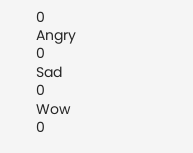0
Angry
0
Sad
0
Wow
0